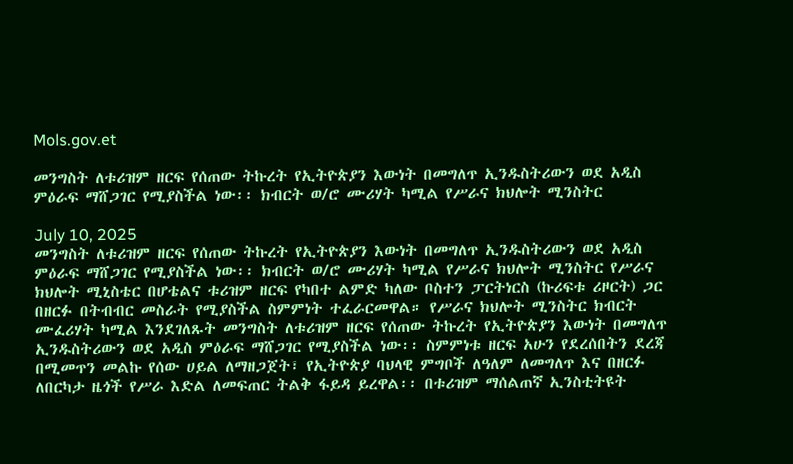Mols.gov.et

መንግስት ለቱሪዝም ዘርፍ የሰጠው ትኩረት የኢትዮጵያን እውነት በመግለጥ ኢንዱስትሪውን ወደ አዲስ ምዕራፍ ማሸጋገር የሚያስችል ነው፡፡ ክብርት ወ/ሮ ሙሪሃት ካሚል የሥራና ክህሎት ሚንስትር

July 10, 2025
መንግስት ለቱሪዝም ዘርፍ የሰጠው ትኩረት የኢትዮጵያን እውነት በመግለጥ ኢንዱስትሪውን ወደ አዲስ ምዕራፍ ማሸጋገር የሚያስችል ነው፡፡ ክብርት ወ/ሮ ሙሪሃት ካሚል የሥራና ክህሎት ሚንስትር የሥራና ክህሎት ሚኒስቴር በሆቴልና ቱሪዝም ዘርፍ የካበተ ልምድ ካለው ቦስተን ፓርትነርስ (ኩሪፍቱ ሪዞርት) ጋር በዘርፉ በትብብር መስራት የሚያስችል ስምምነት ተፈራርመዋል። የሥራና ክህሎት ሚንስትር ክብርት ሙፈሪሃት ካሚል እንደገለጹት መንግስት ለቱሪዝም ዘርፍ የሰጠው ትኩረት የኢትዮጵያን እውነት በመግለጥ ኢንዱስትሪውን ወደ አዲስ ምዕራፍ ማሸጋገር የሚያስችል ነው፡፡ ስምምነቱ ዘርፍ አሁን የደረሰበትን ደረጃ በሚመጥን መልኩ የሰው ሀይል ለማዘጋጀት፣ የኢትዮጵያ ባህላዊ ምግቦች ለዓለም ለመግለጥ እና በዘርፉ ለበርካታ ዜጎች የሥራ እድል ለመፍጠር ትልቅ ፋይዳ ይረዋል፡፡ በቱሪዝም ማሰልጠኛ ኢንስቲትዩት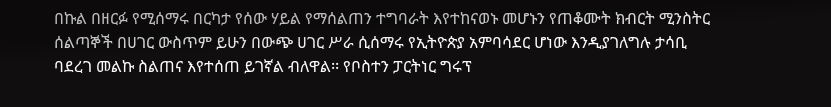በኩል በዘርፉ የሚሰማሩ በርካታ የሰው ሃይል የማሰልጠን ተግባራት እየተከናወኑ መሆኑን የጠቆሙት ክብርት ሚንስትር ሰልጣኞች በሀገር ውስጥም ይሁን በውጭ ሀገር ሥራ ሲሰማሩ የኢትዮጵያ አምባሳደር ሆነው እንዲያገለግሉ ታሳቢ ባደረገ መልኩ ስልጠና እየተሰጠ ይገኛል ብለዋል፡፡ የቦስተን ፓርትነር ግሩፕ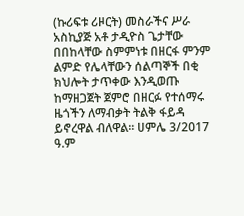(ኩሪፍቱ ሪዞርት) መስራችና ሥራ አስኪያጅ አቶ ታዲዮስ ጌታቸው በበከላቸው ስምምነቱ በዘርፋ ምንም ልምድ የሌላቸውን ሰልጣኞች በቂ ክህሎት ታጥቀው እንዲወጡ ከማዘጋጀት ጀምሮ በዘርፉ የተሰማሩ ዜጎችን ለማብቃት ትልቅ ፋይዳ ይኖረዋል ብለዋል፡፡ ሀምሌ 3/2017 ዓ.ም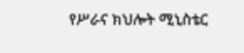የሥራና ክህሎት ሚኒስቴር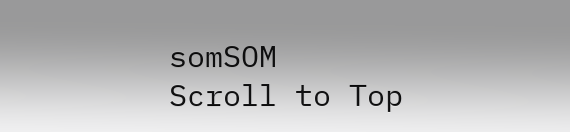somSOM
Scroll to Top